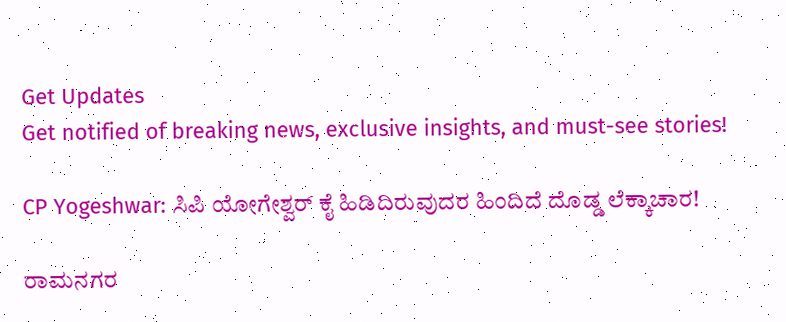Get Updates
Get notified of breaking news, exclusive insights, and must-see stories!

CP Yogeshwar: ಸಿಪಿ ಯೋಗೇಶ್ವರ್ ಕೈ ಹಿಡಿದಿರುವುದರ ಹಿಂದಿದೆ ದೊಡ್ಡ ಲೆಕ್ಕಾಚಾರ!

ರಾಮನಗರ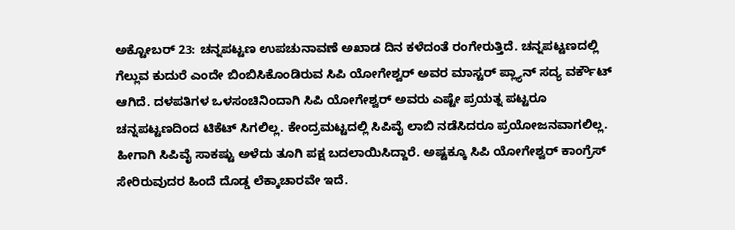ಅಕ್ಟೋಬರ್ 23: ಚನ್ನಪಟ್ಟಣ ಉಪಚುನಾವಣೆ ಅಖಾಡ ದಿನ ಕಳೆದಂತೆ ರಂಗೇರುತ್ತಿದೆ. ಚನ್ನಪಟ್ಟಣದಲ್ಲಿ ಗೆಲ್ಲುವ ಕುದುರೆ ಎಂದೇ ಬಿಂಬಿಸಿಕೊಂಡಿರುವ ಸಿಪಿ ಯೋಗೇಶ್ವರ್ ಅವರ ಮಾಸ್ಟರ್ ಪ್ಲ್ಯಾನ್ ಸದ್ಯ ವರ್ಕೌಟ್ ಆಗಿದೆ. ದಳಪತಿಗಳ ಒಳಸಂಚಿನಿಂದಾಗಿ ಸಿಪಿ ಯೋಗೇಶ್ವರ್ ಅವರು ಎಷ್ಟೇ ಪ್ರಯತ್ನ ಪಟ್ಟರೂ ಚನ್ನಪಟ್ಟಣದಿಂದ ಟಿಕೆಟ್ ಸಿಗಲಿಲ್ಲ. ಕೇಂದ್ರಮಟ್ಟದಲ್ಲಿ ಸಿಪಿವೈ ಲಾಬಿ ನಡೆಸಿದರೂ ಪ್ರಯೋಜನವಾಗಲಿಲ್ಲ. ಹೀಗಾಗಿ ಸಿಪಿವೈ ಸಾಕಷ್ಟು ಅಳೆದು ತೂಗಿ ಪಕ್ಷ ಬದಲಾಯಿಸಿದ್ದಾರೆ. ಅಷ್ಟಕ್ಕೂ ಸಿಪಿ ಯೋಗೇಶ್ವರ್ ಕಾಂಗ್ರೆಸ್ ಸೇರಿರುವುದರ ಹಿಂದೆ ದೊಡ್ಡ ಲೆಕ್ಕಾಚಾರವೇ ಇದೆ.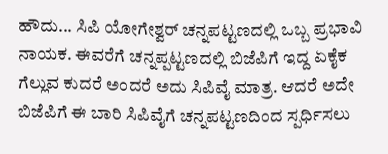ಹೌದು... ಸಿಪಿ ಯೋಗೇಶ್ವರ್ ಚನ್ನಪಟ್ಟಣದಲ್ಲಿ ಒಬ್ಬ ಪ್ರಭಾವಿ ನಾಯಕ. ಈವರೆಗೆ ಚನ್ನಪ್ಪಟ್ಟಣದಲ್ಲಿ ಬಿಜೆಪಿಗೆ ಇದ್ದ ಏಕೈಕ ಗೆಲ್ಲುವ ಕುದರೆ ಅಂದರೆ ಅದು ಸಿಪಿವೈ ಮಾತ್ರ. ಆದರೆ ಅದೇ ಬಿಜೆಪಿಗೆ ಈ ಬಾರಿ ಸಿಪಿವೈಗೆ ಚನ್ನಪಟ್ಟಣದಿಂದ ಸ್ಪರ್ಧಿಸಲು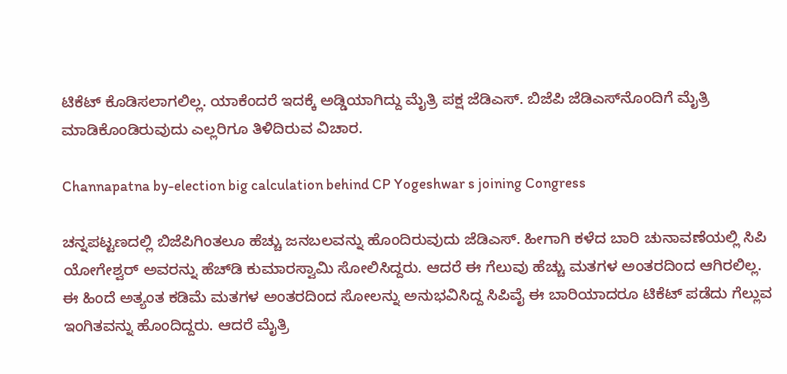ಟಿಕೆಟ್ ಕೊಡಿಸಲಾಗಲಿಲ್ಲ. ಯಾಕೆಂದರೆ ಇದಕ್ಕೆ ಅಡ್ಡಿಯಾಗಿದ್ದು ಮೈತ್ರಿ ಪಕ್ಷ ಜೆಡಿಎಸ್. ಬಿಜೆಪಿ ಜೆಡಿಎಸ್‌ನೊಂದಿಗೆ ಮೈತ್ರಿ ಮಾಡಿಕೊಂಡಿರುವುದು ಎಲ್ಲರಿಗೂ ತಿಳಿದಿರುವ ವಿಚಾರ.

Channapatna by-election big calculation behind CP Yogeshwar s joining Congress

ಚನ್ನಪಟ್ಟಣದಲ್ಲಿ ಬಿಜೆಪಿಗಿಂತಲೂ ಹೆಚ್ಚು ಜನಬಲವನ್ನು ಹೊಂದಿರುವುದು ಜೆಡಿಎಸ್. ಹೀಗಾಗಿ ಕಳೆದ ಬಾರಿ ಚುನಾವಣೆಯಲ್ಲಿ ಸಿಪಿ ಯೋಗೇಶ್ವರ್ ಅವರನ್ನು ಹೆಚ್‌ಡಿ ಕುಮಾರಸ್ವಾಮಿ ಸೋಲಿಸಿದ್ದರು. ಆದರೆ ಈ ಗೆಲುವು ಹೆಚ್ಚು ಮತಗಳ ಅಂತರದಿಂದ ಆಗಿರಲಿಲ್ಲ. ಈ ಹಿಂದೆ ಅತ್ಯಂತ ಕಡಿಮೆ ಮತಗಳ ಅಂತರದಿಂದ ಸೋಲನ್ನು ಅನುಭವಿಸಿದ್ದ ಸಿಪಿವೈ ಈ ಬಾರಿಯಾದರೂ ಟಿಕೆಟ್ ಪಡೆದು ಗೆಲ್ಲುವ ಇಂಗಿತವನ್ನು ಹೊಂದಿದ್ದರು. ಆದರೆ ಮೈತ್ರಿ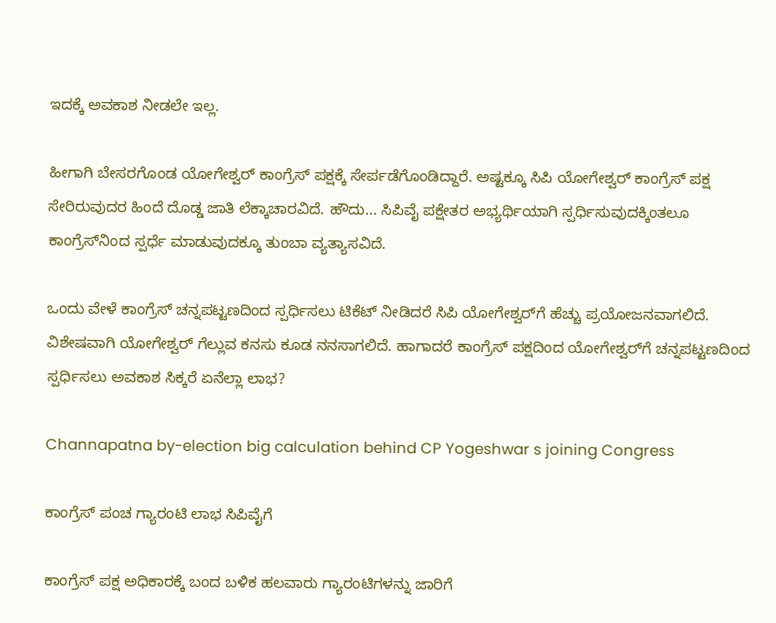ಇದಕ್ಕೆ ಅವಕಾಶ ನೀಡಲೇ ಇಲ್ಲ.

ಹೀಗಾಗಿ ಬೇಸರಗೊಂಡ ಯೋಗೇಶ್ವರ್ ಕಾಂಗ್ರೆಸ್‌ ಪಕ್ಷಕ್ಕೆ ಸೇರ್ಪಡೆಗೊಂಡಿದ್ದಾರೆ. ಅಷ್ಟಕ್ಕೂ ಸಿಪಿ ಯೋಗೇಶ್ವರ್ ಕಾಂಗ್ರೆಸ್‌ ಪಕ್ಷ ಸೇರಿರುವುದರ ಹಿಂದೆ ದೊಡ್ಡ ಜಾತಿ ಲೆಕ್ಕಾಚಾರವಿದೆ. ಹೌದು... ಸಿಪಿವೈ ಪಕ್ಷೇತರ ಅಭ್ಯರ್ಥಿಯಾಗಿ ಸ್ಪರ್ಧಿಸುವುದಕ್ಕಿಂತಲೂ ಕಾಂಗ್ರೆಸ್‌ನಿಂದ ಸ್ಪರ್ಧೆ ಮಾಡುವುದಕ್ಕೂ ತುಂಬಾ ವ್ಯತ್ಯಾಸವಿದೆ.

ಒಂದು ವೇಳೆ ಕಾಂಗ್ರೆಸ್‌ ಚನ್ನಪಟ್ಟಣದಿಂದ ಸ್ಪರ್ಧಿಸಲು ಟಿಕೆಟ್ ನೀಡಿದರೆ ಸಿಪಿ ಯೋಗೇಶ್ವರ್‌ಗೆ ಹೆಚ್ಚು ಪ್ರಯೋಜನವಾಗಲಿದೆ. ವಿಶೇಷವಾಗಿ ಯೋಗೇಶ್ವರ್ ಗೆಲ್ಲುವ ಕನಸು ಕೂಡ ನನಸಾಗಲಿದೆ. ಹಾಗಾದರೆ ಕಾಂಗ್ರೆಸ್‌ ಪಕ್ಷದಿಂದ ಯೋಗೇಶ್ವರ್‌ಗೆ ಚನ್ನಪಟ್ಟಣದಿಂದ ಸ್ಪರ್ಧಿಸಲು ಅವಕಾಶ ಸಿಕ್ಕರೆ ಏನೆಲ್ಲಾ ಲಾಭ?

Channapatna by-election big calculation behind CP Yogeshwar s joining Congress

ಕಾಂಗ್ರೆಸ್‌ ಪಂಚ ಗ್ಯಾರಂಟಿ ಲಾಭ ಸಿಪಿವೈಗೆ

ಕಾಂಗ್ರೆಸ್‌ ಪಕ್ಷ ಅಧಿಕಾರಕ್ಕೆ ಬಂದ ಬಳಿಕ ಹಲವಾರು ಗ್ಯಾರಂಟಿಗಳನ್ನು ಜಾರಿಗೆ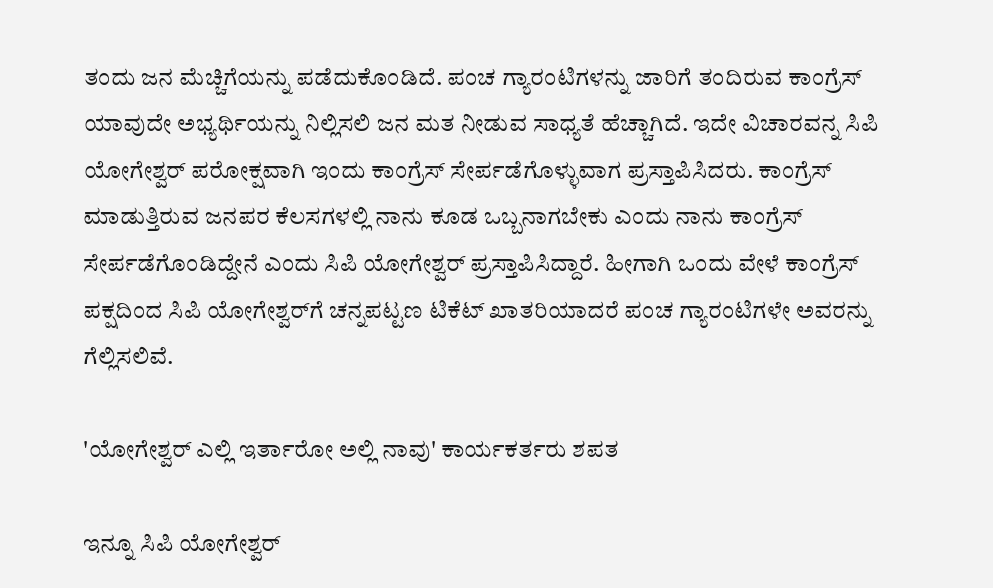ತಂದು ಜನ ಮೆಚ್ಚಿಗೆಯನ್ನು ಪಡೆದುಕೊಂಡಿದೆ. ಪಂಚ ಗ್ಯಾರಂಟಿಗಳನ್ನು ಜಾರಿಗೆ ತಂದಿರುವ ಕಾಂಗ್ರೆಸ್‌ ಯಾವುದೇ ಅಭ್ಯರ್ಥಿಯನ್ನು ನಿಲ್ಲಿಸಲಿ ಜನ ಮತ ನೀಡುವ ಸಾಧ್ಯತೆ ಹೆಚ್ಚಾಗಿದೆ. ಇದೇ ವಿಚಾರವನ್ನ ಸಿಪಿ ಯೋಗೇಶ್ವರ್ ಪರೋಕ್ಷವಾಗಿ ಇಂದು ಕಾಂಗ್ರೆಸ್ ಸೇರ್ಪಡೆಗೊಳ್ಳುವಾಗ ಪ್ರಸ್ತಾಪಿಸಿದರು. ಕಾಂಗ್ರೆಸ್‌ ಮಾಡುತ್ತಿರುವ ಜನಪರ ಕೆಲಸಗಳಲ್ಲಿ ನಾನು ಕೂಡ ಒಬ್ಬನಾಗಬೇಕು ಎಂದು ನಾನು ಕಾಂಗ್ರೆಸ್‌ ಸೇರ್ಪಡೆಗೊಂಡಿದ್ದೇನೆ ಎಂದು ಸಿಪಿ ಯೋಗೇಶ್ವರ್ ಪ್ರಸ್ತಾಪಿಸಿದ್ದಾರೆ. ಹೀಗಾಗಿ ಒಂದು ವೇಳೆ ಕಾಂಗ್ರೆಸ್‌ ಪಕ್ಷದಿಂದ ಸಿಪಿ ಯೋಗೇಶ್ವರ್‌ಗೆ ಚನ್ನಪಟ್ಟಣ ಟಿಕೆಟ್ ಖಾತರಿಯಾದರೆ ಪಂಚ ಗ್ಯಾರಂಟಿಗಳೇ ಅವರನ್ನು ಗೆಲ್ಲಿಸಲಿವೆ.

'ಯೋಗೇಶ್ವರ್ ಎಲ್ಲಿ ಇರ್ತಾರೋ ಅಲ್ಲಿ ನಾವು' ಕಾರ್ಯಕರ್ತರು ಶಪತ

ಇನ್ನೂ ಸಿಪಿ ಯೋಗೇಶ್ವರ್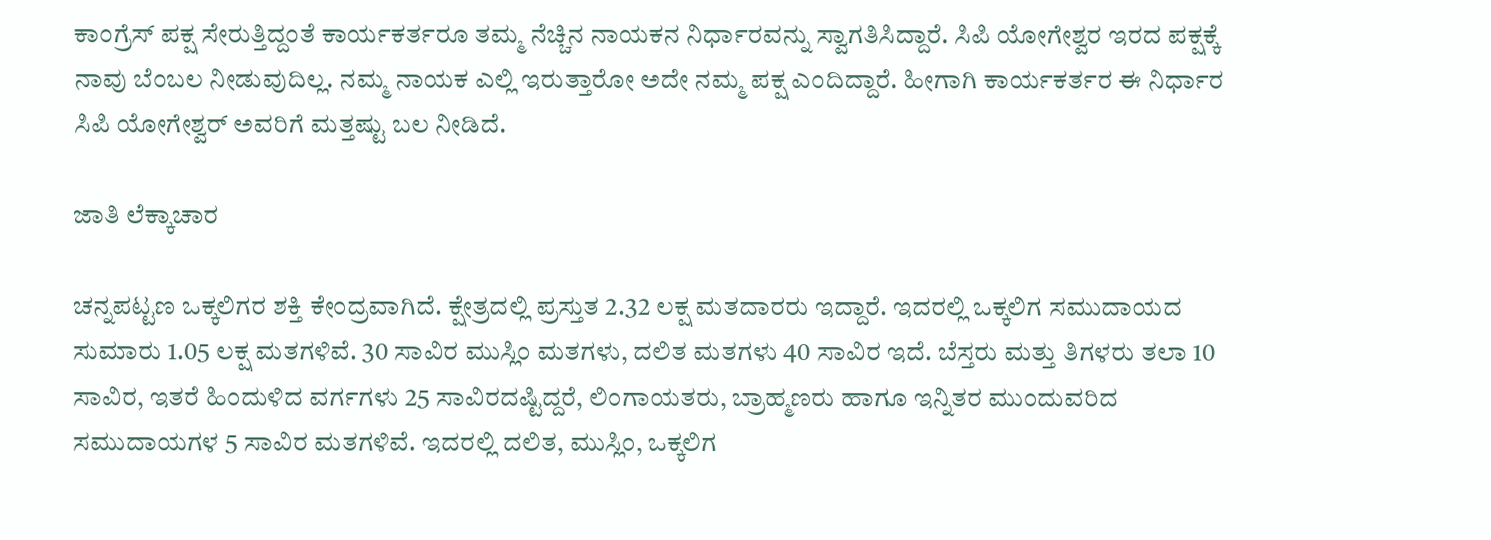ಕಾಂಗ್ರೆಸ್‌ ಪಕ್ಷ ಸೇರುತ್ತಿದ್ದಂತೆ ಕಾರ್ಯಕರ್ತರೂ ತಮ್ಮ ನೆಚ್ಚಿನ ನಾಯಕನ ನಿರ್ಧಾರವನ್ನು ಸ್ವಾಗತಿಸಿದ್ದಾರೆ. ಸಿಪಿ ಯೋಗೇಶ್ವರ ಇರದ ಪಕ್ಷಕ್ಕೆ ನಾವು ಬೆಂಬಲ ನೀಡುವುದಿಲ್ಲ. ನಮ್ಮ ನಾಯಕ ಎಲ್ಲಿ ಇರುತ್ತಾರೋ ಅದೇ ನಮ್ಮ ಪಕ್ಷ ಎಂದಿದ್ದಾರೆ. ಹೀಗಾಗಿ ಕಾರ್ಯಕರ್ತರ ಈ ನಿರ್ಧಾರ ಸಿಪಿ ಯೋಗೇಶ್ವರ್ ಅವರಿಗೆ ಮತ್ತಷ್ಟು ಬಲ ನೀಡಿದೆ.

ಜಾತಿ ಲೆಕ್ಕಾಚಾರ

ಚನ್ನಪಟ್ಟಣ ಒಕ್ಕಲಿಗರ ಶಕ್ತಿ ಕೇಂದ್ರವಾಗಿದೆ. ಕ್ಷೇತ್ರದಲ್ಲಿ ಪ್ರಸ್ತುತ 2.32 ಲಕ್ಷ ಮತದಾರರು ಇದ್ದಾರೆ. ಇದರಲ್ಲಿ ಒಕ್ಕಲಿಗ ಸಮುದಾಯದ ಸುಮಾರು 1.05 ಲಕ್ಷ ಮತಗಳಿವೆ. 30 ಸಾವಿರ ಮುಸ್ಲಿಂ ಮತಗಳು, ದಲಿತ ಮತಗಳು 40 ಸಾವಿರ ಇದೆ. ಬೆಸ್ತರು ಮತ್ತು ತಿಗಳರು ತಲಾ 10 ಸಾವಿರ, ಇತರೆ ಹಿಂದುಳಿದ ವರ್ಗಗಳು 25 ಸಾವಿರದಷ್ಟಿದ್ದರೆ, ಲಿಂಗಾಯತರು, ಬ್ರಾಹ್ಮಣರು ಹಾಗೂ ಇನ್ನಿತರ ಮುಂದುವರಿದ ಸಮುದಾಯಗಳ 5 ಸಾವಿರ ಮತಗಳಿವೆ. ಇದರಲ್ಲಿ ದಲಿತ, ಮುಸ್ಲಿಂ, ಒಕ್ಕಲಿಗ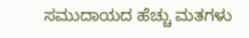ಸಮುದಾಯದ ಹೆಚ್ಚು ಮತಗಳು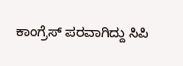ಕಾಂಗ್ರೆಸ್‌ ಪರವಾಗಿದ್ದು ಸಿಪಿ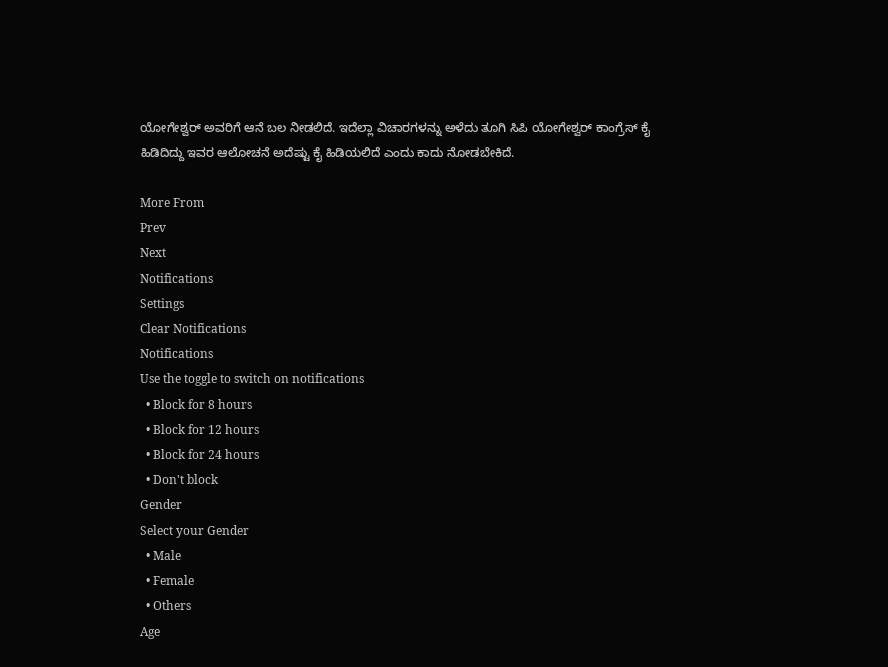ಯೋಗೇಶ್ವರ್‌ ಅವರಿಗೆ ಆನೆ ಬಲ ನೀಡಲಿದೆ. ಇದೆಲ್ಲಾ ವಿಚಾರಗಳನ್ನು ಅಳೆದು ತೂಗಿ ಸಿಪಿ ಯೋಗೇಶ್ವರ್ ಕಾಂಗ್ರೆಸ್ ಕೈ ಹಿಡಿದಿದ್ದು ಇವರ ಆಲೋಚನೆ ಅದೆಷ್ಟು ಕೈ ಹಿಡಿಯಲಿದೆ ಎಂದು ಕಾದು ನೋಡಬೇಕಿದೆ.

More From
Prev
Next
Notifications
Settings
Clear Notifications
Notifications
Use the toggle to switch on notifications
  • Block for 8 hours
  • Block for 12 hours
  • Block for 24 hours
  • Don't block
Gender
Select your Gender
  • Male
  • Female
  • Others
Age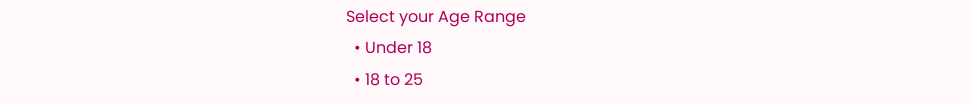Select your Age Range
  • Under 18
  • 18 to 25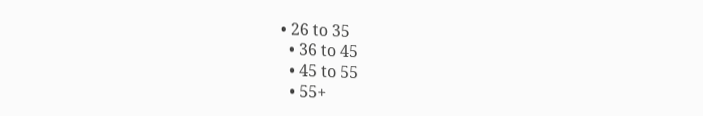• 26 to 35
  • 36 to 45
  • 45 to 55
  • 55+